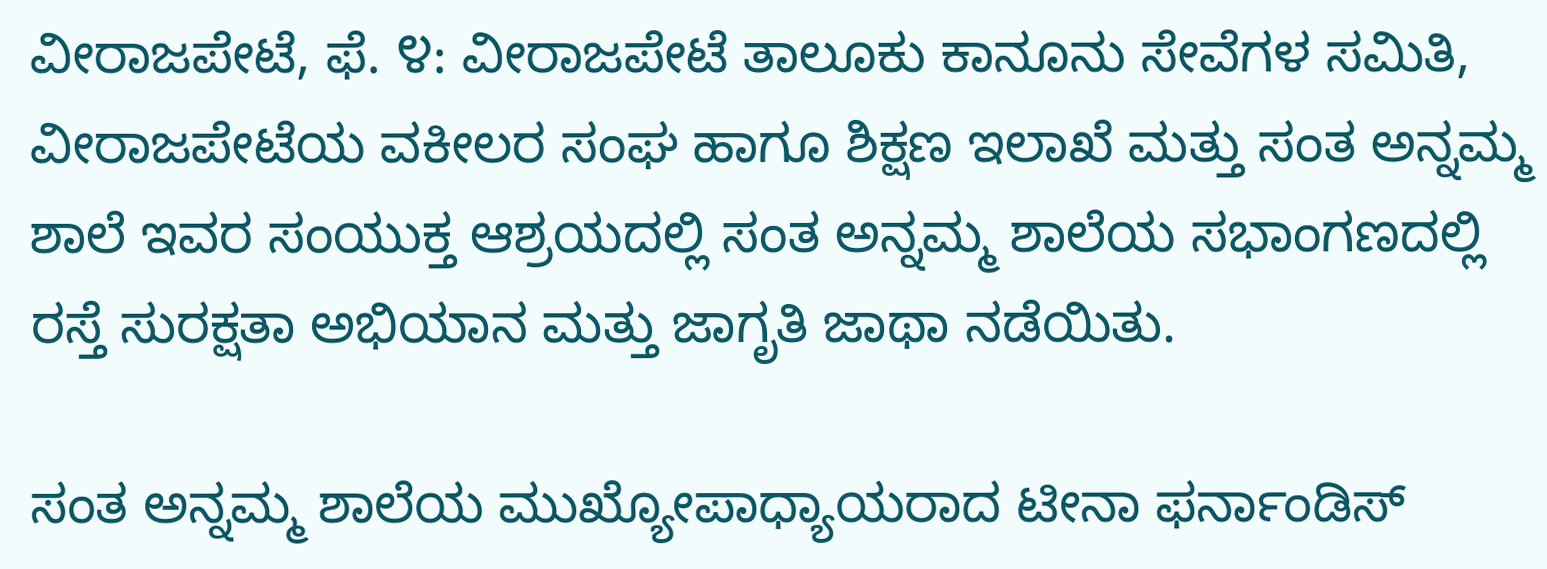ವೀರಾಜಪೇಟೆ, ಫೆ. ೪: ವೀರಾಜಪೇಟೆ ತಾಲೂಕು ಕಾನೂನು ಸೇವೆಗಳ ಸಮಿತಿ, ವೀರಾಜಪೇಟೆಯ ವಕೀಲರ ಸಂಘ ಹಾಗೂ ಶಿಕ್ಷಣ ಇಲಾಖೆ ಮತ್ತು ಸಂತ ಅನ್ನಮ್ಮ ಶಾಲೆ ಇವರ ಸಂಯುಕ್ತ ಆಶ್ರಯದಲ್ಲಿ ಸಂತ ಅನ್ನಮ್ಮ ಶಾಲೆಯ ಸಭಾಂಗಣದಲ್ಲಿ ರಸ್ತೆ ಸುರಕ್ಷತಾ ಅಭಿಯಾನ ಮತ್ತು ಜಾಗೃತಿ ಜಾಥಾ ನಡೆಯಿತು.

ಸಂತ ಅನ್ನಮ್ಮ ಶಾಲೆಯ ಮುಖ್ಯೋಪಾಧ್ಯಾಯರಾದ ಟೀನಾ ಫರ್ನಾಂಡಿಸ್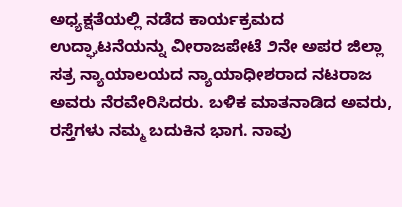ಅಧ್ಯಕ್ಷತೆಯಲ್ಲಿ ನಡೆದ ಕಾರ್ಯಕ್ರಮದ ಉದ್ಘಾಟನೆಯನ್ನು ವೀರಾಜಪೇಟೆ ೨ನೇ ಅಪರ ಜಿಲ್ಲಾ ಸತ್ರ ನ್ಯಾಯಾಲಯದ ನ್ಯಾಯಾಧೀಶರಾದ ನಟರಾಜ ಅವರು ನೆರವೇರಿಸಿದರು. ಬಳಿಕ ಮಾತನಾಡಿದ ಅವರು, ರಸ್ತೆಗಳು ನಮ್ಮ ಬದುಕಿನ ಭಾಗ. ನಾವು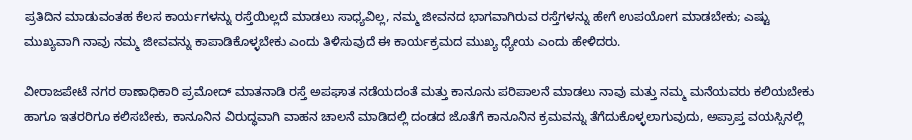ಪ್ರತಿದಿನ ಮಾಡುವಂತಹ ಕೆಲಸ ಕಾರ್ಯಗಳನ್ನು ರಸ್ತೆಯಿಲ್ಲದೆ ಮಾಡಲು ಸಾಧ್ಯವಿಲ್ಲ, ನಮ್ಮ ಜೀವನದ ಭಾಗವಾಗಿರುವ ರಸ್ತೆಗಳನ್ನು ಹೇಗೆ ಉಪಯೋಗ ಮಾಡಬೇಕು; ಎಷ್ಟು ಮುಖ್ಯವಾಗಿ ನಾವು ನಮ್ಮ ಜೀವವನ್ನು ಕಾಪಾಡಿಕೊಳ್ಳಬೇಕು ಎಂದು ತಿಳಿಸುವುದೆ ಈ ಕಾರ್ಯಕ್ರಮದ ಮುಖ್ಯ ಧ್ಯೇಯ ಎಂದು ಹೇಳಿದರು.

ವೀರಾಜಪೇಟೆ ನಗರ ಠಾಣಾಧಿಕಾರಿ ಪ್ರಮೋದ್ ಮಾತನಾಡಿ ರಸ್ತೆ ಅಪಘಾತ ನಡೆಯದಂತೆ ಮತ್ತು ಕಾನೂನು ಪರಿಪಾಲನೆ ಮಾಡಲು ನಾವು ಮತ್ತು ನಮ್ಮ ಮನೆಯವರು ಕಲಿಯಬೇಕು ಹಾಗೂ ಇತರರಿಗೂ ಕಲಿಸಬೇಕು, ಕಾನೂನಿನ ವಿರುದ್ಧವಾಗಿ ವಾಹನ ಚಾಲನೆ ಮಾಡಿದಲ್ಲಿ ದಂಡದ ಜೊತೆಗೆ ಕಾನೂನಿನ ಕ್ರಮವನ್ನು ತೆಗೆದುಕೊಳ್ಳಲಾಗುವುದು, ಅಪ್ರಾಪ್ತ ವಯಸ್ಸಿನಲ್ಲಿ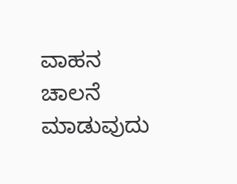ವಾಹನ ಚಾಲನೆ ಮಾಡುವುದು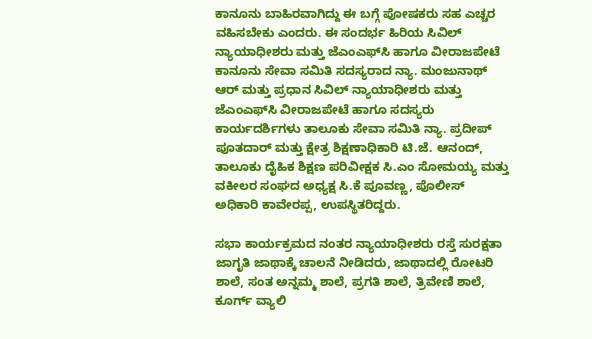ಕಾನೂನು ಬಾಹಿರವಾಗಿದ್ದು ಈ ಬಗ್ಗೆ ಪೋಷಕರು ಸಹ ಎಚ್ಚರ ವಹಿಸಬೇಕು ಎಂದರು. ಈ ಸಂದರ್ಭ ಹಿರಿಯ ಸಿವಿಲ್ ನ್ಯಾಯಾಧೀಶರು ಮತ್ತು ಜೆಎಂಎಫ್‌ಸಿ ಹಾಗೂ ವೀರಾಜಪೇಟೆ ಕಾನೂನು ಸೇವಾ ಸಮಿತಿ ಸದಸ್ಯರಾದ ನ್ಯಾ. ಮಂಜುನಾಥ್ ಆರ್ ಮತ್ತು ಪ್ರಧಾನ ಸಿವಿಲ್ ನ್ಯಾಯಾಧೀಶರು ಮತ್ತು ಜೆಎಂಎಫ್‌ಸಿ ವೀರಾಜಪೇಟೆ ಹಾಗೂ ಸದಸ್ಯರು ಕಾರ್ಯದರ್ಶಿಗಳು ತಾಲೂಕು ಸೇವಾ ಸಮಿತಿ ನ್ಯಾ. ಪ್ರದೀಪ್ ಪೂತದಾರ್ ಮತ್ತು ಕ್ಷೇತ್ರ ಶಿಕ್ಷಣಾಧಿಕಾರಿ ಟಿ.ಜೆ. ಆನಂದ್, ತಾಲೂಕು ದೈಹಿಕ ಶಿಕ್ಷಣ ಪರಿವೀಕ್ಷಕ ಸಿ.ಎಂ ಸೋಮಯ್ಯ ಮತ್ತು ವಕೀಲರ ಸಂಘದ ಅಧ್ಯಕ್ಷ ಸಿ.ಕೆ ಪೂವಣ್ಣ, ಪೊಲೀಸ್ ಅಧಿಕಾರಿ ಕಾವೇರಪ್ಪ, ಉಪಸ್ಥಿತರಿದ್ದರು.

ಸಭಾ ಕಾರ್ಯಕ್ರಮದ ನಂತರ ನ್ಯಾಯಾಧೀಶರು ರಸ್ತೆ ಸುರಕ್ಷತಾ ಜಾಗೃತಿ ಜಾಥಾಕ್ಕೆ ಚಾಲನೆ ನೀಡಿದರು, ಜಾಥಾದಲ್ಲಿ ರೋಟರಿ ಶಾಲೆ, ಸಂತ ಅನ್ನಮ್ಮ ಶಾಲೆ, ಪ್ರಗತಿ ಶಾಲೆ, ತ್ರಿವೇಣಿ ಶಾಲೆ, ಕೂರ್ಗ್ ವ್ಯಾಲಿ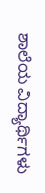ಶಾಲೆಯ ವಿದ್ಯಾರ್ಥಿಗಳು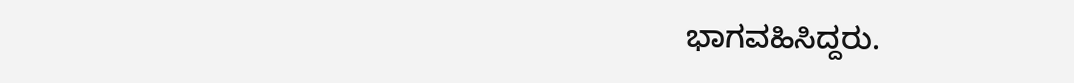ಭಾಗವಹಿಸಿದ್ದರು.